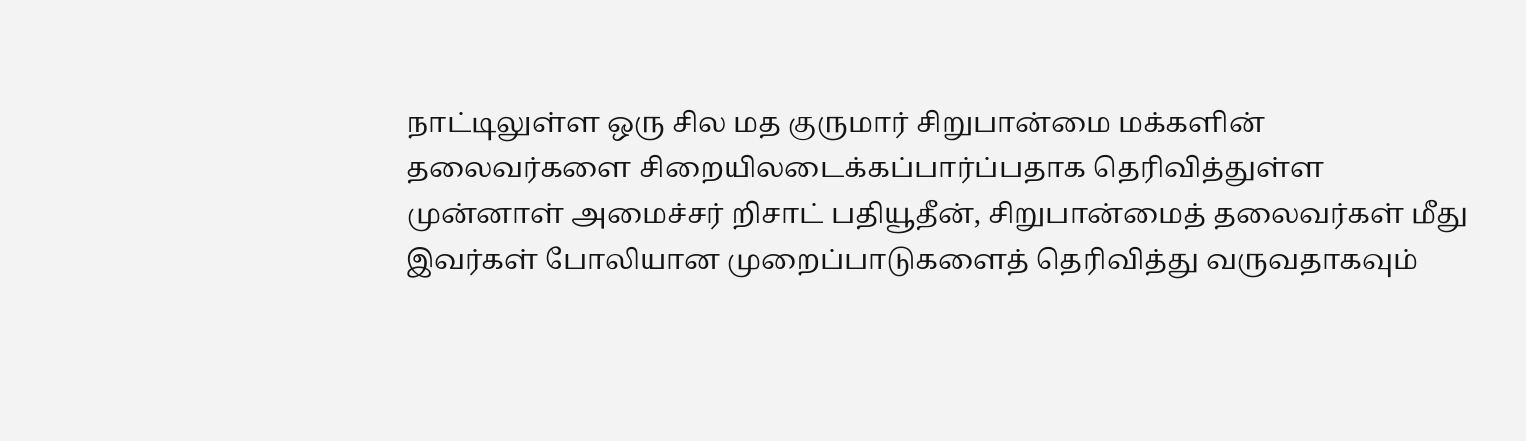நாட்டிலுள்ள ஒரு சில மத குருமார் சிறுபான்மை மக்களின் தலைவர்களை சிறையிலடைக்கப்பார்ப்பதாக தெரிவித்துள்ள முன்னாள் அமைச்சர் றிசாட் பதியூதீன், சிறுபான்மைத் தலைவர்கள் மீது இவர்கள் போலியான முறைப்பாடுகளைத் தெரிவித்து வருவதாகவும்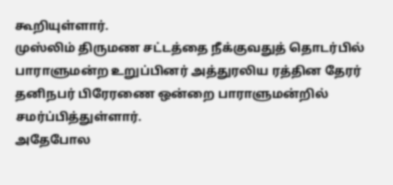கூறியுள்ளார்.
முஸ்லிம் திருமண சட்டத்தை நீக்குவதுத் தொடர்பில் பாராளுமன்ற உறுப்பினர் அத்துரலிய ரத்தின தேரர் தனிநபர் பிரேரணை ஒன்றை பாராளுமன்றில் சமர்ப்பித்துள்ளார்.
அதேபோல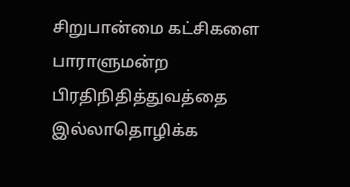சிறுபான்மை கட்சிகளை பாராளுமன்ற பிரதிநிதித்துவத்தை இல்லாதொழிக்க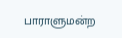பாராளுமன்ற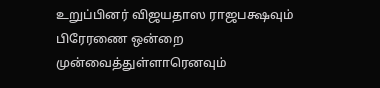உறுப்பினர் விஜயதாஸ ராஜபக்ஷவும் பிரேரணை ஒன்றை முன்வைத்துள்ளாரெனவும்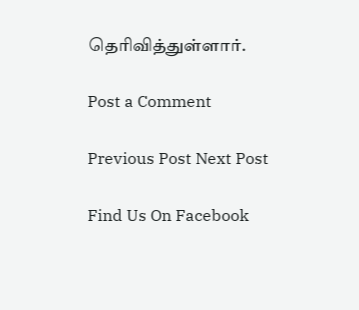தெரிவித்துள்ளார்.

Post a Comment

Previous Post Next Post

Find Us On Facebook